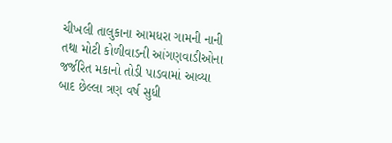ચીખલી તાલુકાના આમધરા ગામની નાની તથા મોટી કોળીવાડની આંગણવાડીઓના જર્જરિત મકાનો તોડી પાડવામાં આવ્યા બાદ છેલ્લા ત્રણ વર્ષ સુધી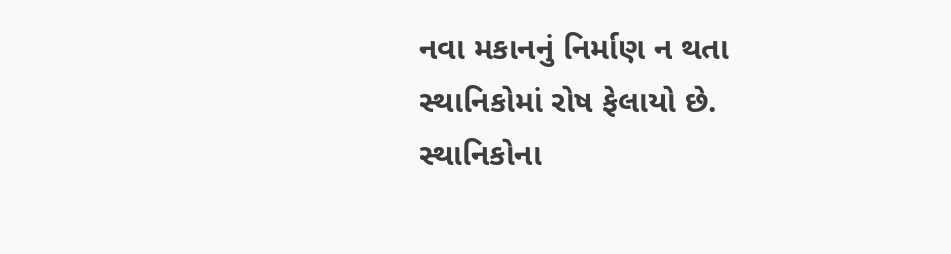નવા મકાનનું નિર્માણ ન થતા સ્થાનિકોમાં રોષ ફેલાયો છે. સ્થાનિકોના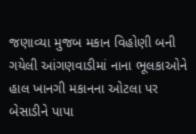જણાવ્યા મુજબ મકાન વિહોણી બની ગયેલી આંગણવાડીમાં નાના ભૂલકાઓને હાલ ખાનગી મકાનના ઓટલા પર બેસાડીને પાપા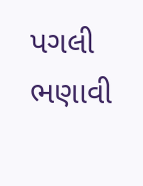પગલી ભણાવી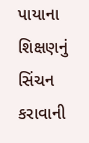પાયાના શિક્ષણનું સિંચન કરાવાની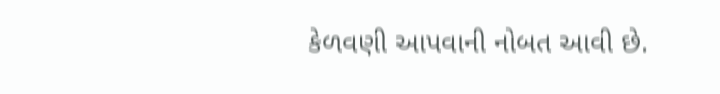કેળવણી આપવાની નોબત આવી છે.